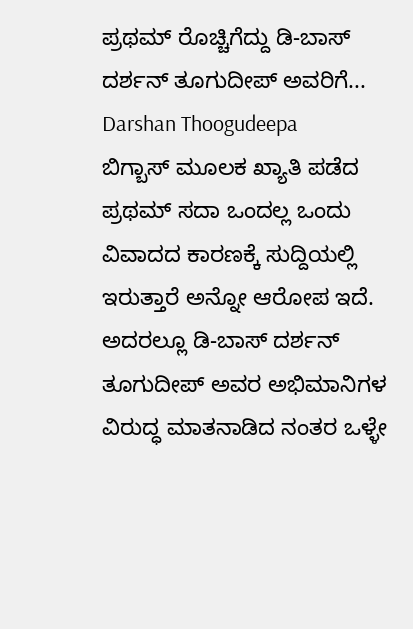ಪ್ರಥಮ್ ರೊಚ್ಚಿಗೆದ್ದು ಡಿ-ಬಾಸ್ ದರ್ಶನ್ ತೂಗುದೀಪ್ ಅವರಿಗೆ... Darshan Thoogudeepa
ಬಿಗ್ಬಾಸ್ ಮೂಲಕ ಖ್ಯಾತಿ ಪಡೆದ ಪ್ರಥಮ್ ಸದಾ ಒಂದಲ್ಲ ಒಂದು ವಿವಾದದ ಕಾರಣಕ್ಕೆ ಸುದ್ದಿಯಲ್ಲಿ ಇರುತ್ತಾರೆ ಅನ್ನೋ ಆರೋಪ ಇದೆ. ಅದರಲ್ಲೂ ಡಿ-ಬಾಸ್ ದರ್ಶನ್ ತೂಗುದೀಪ್ ಅವರ ಅಭಿಮಾನಿಗಳ ವಿರುದ್ಧ ಮಾತನಾಡಿದ ನಂತರ ಒಳ್ಳೇ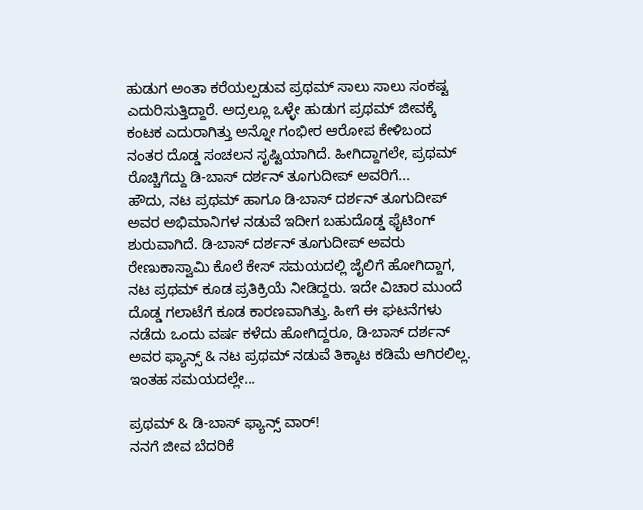ಹುಡುಗ ಅಂತಾ ಕರೆಯಲ್ಪಡುವ ಪ್ರಥಮ್ ಸಾಲು ಸಾಲು ಸಂಕಷ್ಟ ಎದುರಿಸುತ್ತಿದ್ದಾರೆ. ಅದ್ರಲ್ಲೂ ಒಳ್ಳೇ ಹುಡುಗ ಪ್ರಥಮ್ ಜೀವಕ್ಕೆ ಕಂಟಕ ಎದುರಾಗಿತ್ತು ಅನ್ನೋ ಗಂಭೀರ ಆರೋಪ ಕೇಳಿಬಂದ ನಂತರ ದೊಡ್ಡ ಸಂಚಲನ ಸೃಷ್ಟಿಯಾಗಿದೆ. ಹೀಗಿದ್ದಾಗಲೇ, ಪ್ರಥಮ್ ರೊಚ್ಚಿಗೆದ್ದು ಡಿ-ಬಾಸ್ ದರ್ಶನ್ ತೂಗುದೀಪ್ ಅವರಿಗೆ...
ಹೌದು, ನಟ ಪ್ರಥಮ್ ಹಾಗೂ ಡಿ-ಬಾಸ್ ದರ್ಶನ್ ತೂಗುದೀಪ್ ಅವರ ಅಭಿಮಾನಿಗಳ ನಡುವೆ ಇದೀಗ ಬಹುದೊಡ್ಡ ಫೈಟಿಂಗ್ ಶುರುವಾಗಿದೆ. ಡಿ-ಬಾಸ್ ದರ್ಶನ್ ತೂಗುದೀಪ್ ಅವರು ರೇಣುಕಾಸ್ವಾಮಿ ಕೊಲೆ ಕೇಸ್ ಸಮಯದಲ್ಲಿ ಜೈಲಿಗೆ ಹೋಗಿದ್ದಾಗ, ನಟ ಪ್ರಥಮ್ ಕೂಡ ಪ್ರತಿಕ್ರಿಯೆ ನೀಡಿದ್ದರು. ಇದೇ ವಿಚಾರ ಮುಂದೆ ದೊಡ್ಡ ಗಲಾಟೆಗೆ ಕೂಡ ಕಾರಣವಾಗಿತ್ತು. ಹೀಗೆ ಈ ಘಟನೆಗಳು ನಡೆದು ಒಂದು ವರ್ಷ ಕಳೆದು ಹೋಗಿದ್ದರೂ, ಡಿ-ಬಾಸ್ ದರ್ಶನ್ ಅವರ ಫ್ಯಾನ್ಸ್ & ನಟ ಪ್ರಥಮ್ ನಡುವೆ ತಿಕ್ಕಾಟ ಕಡಿಮೆ ಆಗಿರಲಿಲ್ಲ. ಇಂತಹ ಸಮಯದಲ್ಲೇ...

ಪ್ರಥಮ್ & ಡಿ-ಬಾಸ್ ಫ್ಯಾನ್ಸ್ ವಾರ್!
ನನಗೆ ಜೀವ ಬೆದರಿಕೆ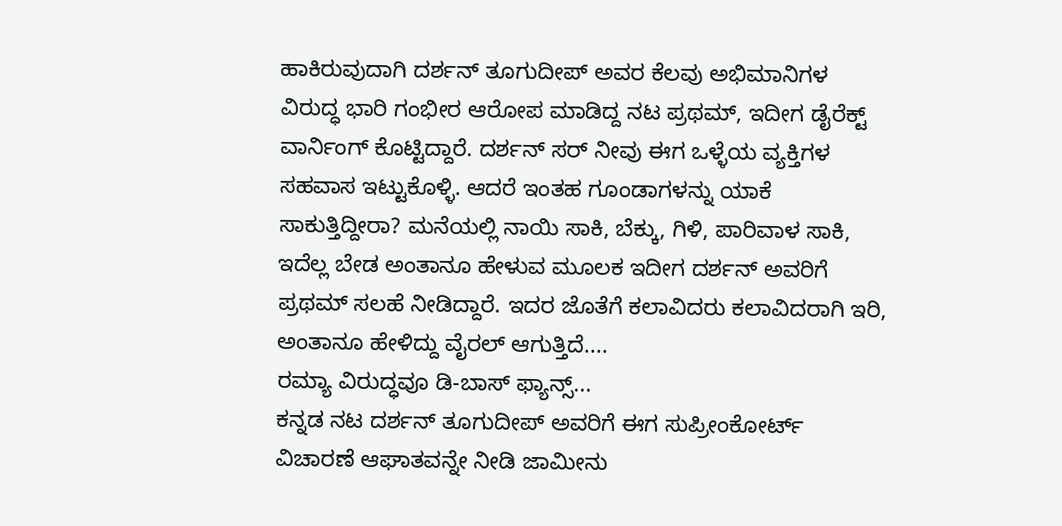ಹಾಕಿರುವುದಾಗಿ ದರ್ಶನ್ ತೂಗುದೀಪ್ ಅವರ ಕೆಲವು ಅಭಿಮಾನಿಗಳ ವಿರುದ್ಧ ಭಾರಿ ಗಂಭೀರ ಆರೋಪ ಮಾಡಿದ್ದ ನಟ ಪ್ರಥಮ್, ಇದೀಗ ಡೈರೆಕ್ಟ್ ವಾರ್ನಿಂಗ್ ಕೊಟ್ಟಿದ್ದಾರೆ. ದರ್ಶನ್ ಸರ್ ನೀವು ಈಗ ಒಳ್ಳೆಯ ವ್ಯಕ್ತಿಗಳ ಸಹವಾಸ ಇಟ್ಟುಕೊಳ್ಳಿ. ಆದರೆ ಇಂತಹ ಗೂಂಡಾಗಳನ್ನು ಯಾಕೆ ಸಾಕುತ್ತಿದ್ದೀರಾ? ಮನೆಯಲ್ಲಿ ನಾಯಿ ಸಾಕಿ, ಬೆಕ್ಕು, ಗಿಳಿ, ಪಾರಿವಾಳ ಸಾಕಿ, ಇದೆಲ್ಲ ಬೇಡ ಅಂತಾನೂ ಹೇಳುವ ಮೂಲಕ ಇದೀಗ ದರ್ಶನ್ ಅವರಿಗೆ ಪ್ರಥಮ್ ಸಲಹೆ ನೀಡಿದ್ದಾರೆ. ಇದರ ಜೊತೆಗೆ ಕಲಾವಿದರು ಕಲಾವಿದರಾಗಿ ಇರಿ, ಅಂತಾನೂ ಹೇಳಿದ್ದು ವೈರಲ್ ಆಗುತ್ತಿದೆ....
ರಮ್ಯಾ ವಿರುದ್ಧವೂ ಡಿ-ಬಾಸ್ ಫ್ಯಾನ್ಸ್...
ಕನ್ನಡ ನಟ ದರ್ಶನ್ ತೂಗುದೀಪ್ ಅವರಿಗೆ ಈಗ ಸುಪ್ರೀಂಕೋರ್ಟ್ ವಿಚಾರಣೆ ಆಘಾತವನ್ನೇ ನೀಡಿ ಜಾಮೀನು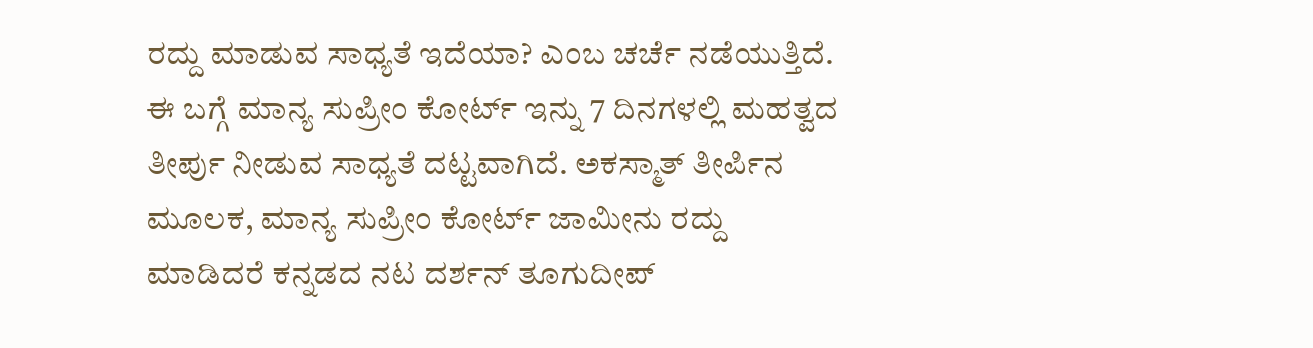ರದ್ದು ಮಾಡುವ ಸಾಧ್ಯತೆ ಇದೆಯಾ? ಎಂಬ ಚರ್ಚೆ ನಡೆಯುತ್ತಿದೆ. ಈ ಬಗ್ಗೆ ಮಾನ್ಯ ಸುಪ್ರೀಂ ಕೋರ್ಟ್ ಇನ್ನು 7 ದಿನಗಳಲ್ಲಿ ಮಹತ್ವದ ತೀರ್ಪು ನೀಡುವ ಸಾಧ್ಯತೆ ದಟ್ಟವಾಗಿದೆ. ಅಕಸ್ಮಾತ್ ತೀರ್ಪಿನ ಮೂಲಕ, ಮಾನ್ಯ ಸುಪ್ರೀಂ ಕೋರ್ಟ್ ಜಾಮೀನು ರದ್ದು ಮಾಡಿದರೆ ಕನ್ನಡದ ನಟ ದರ್ಶನ್ ತೂಗುದೀಪ್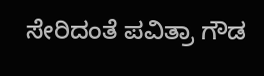ಸೇರಿದಂತೆ ಪವಿತ್ರಾ ಗೌಡ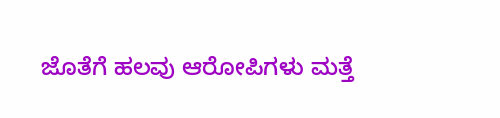ಜೊತೆಗೆ ಹಲವು ಆರೋಪಿಗಳು ಮತ್ತೆ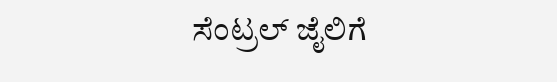ಸೆಂಟ್ರಲ್ ಜೈಲಿಗೆ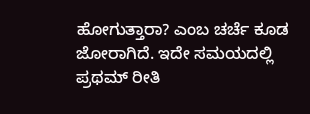ಹೋಗುತ್ತಾರಾ? ಎಂಬ ಚರ್ಚೆ ಕೂಡ ಜೋರಾಗಿದೆ. ಇದೇ ಸಮಯದಲ್ಲಿ ಪ್ರಥಮ್ ರೀತಿ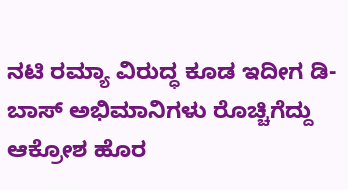ನಟಿ ರಮ್ಯಾ ವಿರುದ್ಧ ಕೂಡ ಇದೀಗ ಡಿ-ಬಾಸ್ ಅಭಿಮಾನಿಗಳು ರೊಚ್ಚಿಗೆದ್ದು ಆಕ್ರೋಶ ಹೊರ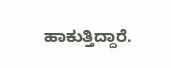ಹಾಕುತ್ತಿದ್ದಾರೆ.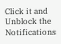Click it and Unblock the Notifications